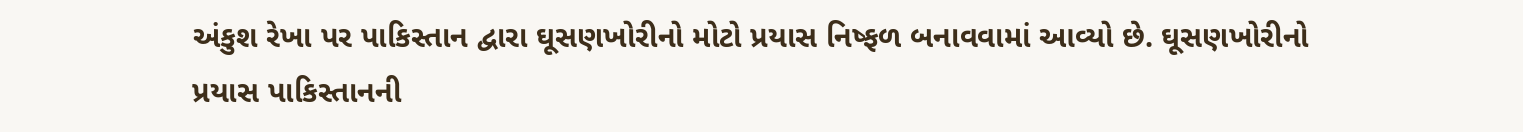અંકુશ રેખા પર પાકિસ્તાન દ્વારા ઘૂસણખોરીનો મોટો પ્રયાસ નિષ્ફળ બનાવવામાં આવ્યો છે. ઘૂસણખોરીનો પ્રયાસ પાકિસ્તાનની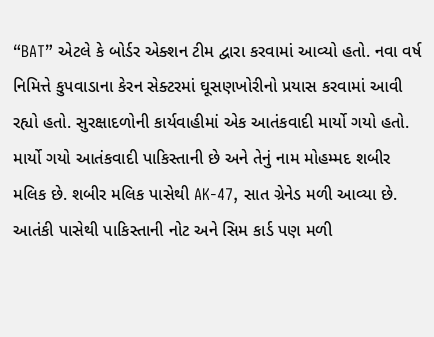“BAT” એટલે કે બોર્ડર એક્શન ટીમ દ્વારા કરવામાં આવ્યો હતો. નવા વર્ષ નિમિત્તે કુપવાડાના કેરન સેક્ટરમાં ઘૂસણખોરીનો પ્રયાસ કરવામાં આવી રહ્યો હતો. સુરક્ષાદળોની કાર્યવાહીમાં એક આતંકવાદી માર્યો ગયો હતો. માર્યો ગયો આતંકવાદી પાકિસ્તાની છે અને તેનું નામ મોહમ્મદ શબીર મલિક છે. શબીર મલિક પાસેથી AK-47, સાત ગ્રેનેડ મળી આવ્યા છે.
આતંકી પાસેથી પાકિસ્તાની નોટ અને સિમ કાર્ડ પણ મળી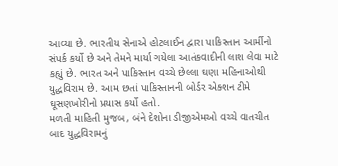આવ્યા છે. ભારતીય સેનાએ હોટલાઈન દ્વારા પાકિસ્તાન આર્મીનો સંપર્ક કર્યો છે અને તેમને માર્યા ગયેલા આતંકવાદીની લાશ લેવા માટે કહ્યું છે. ભારત અને પાકિસ્તાન વચ્ચે છેલ્લા ઘણા મહિનાઓથી યુદ્ધવિરામ છે. આમ છતાં પાકિસ્તાનની બોર્ડર એક્શન ટીમે ઘૂસણખોરીનો પ્રયાસ કર્યો હતો.
મળતી માહિતી મુજબ, બંને દેશોના ડીજીએમઓ વચ્ચે વાતચીત બાદ યુદ્ધવિરામનું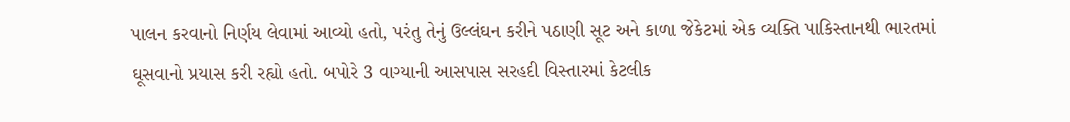પાલન કરવાનો નિર્ણય લેવામાં આવ્યો હતો, પરંતુ તેનું ઉલ્લંઘન કરીને પઠાણી સૂટ અને કાળા જેકેટમાં એક વ્યક્તિ પાકિસ્તાનથી ભારતમાં ઘૂસવાનો પ્રયાસ કરી રહ્યો હતો. બપોરે 3 વાગ્યાની આસપાસ સરહદી વિસ્તારમાં કેટલીક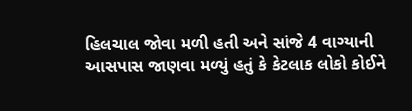હિલચાલ જોવા મળી હતી અને સાંજે 4 વાગ્યાની આસપાસ જાણવા મળ્યું હતું કે કેટલાક લોકો કોઈને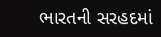ભારતની સરહદમાં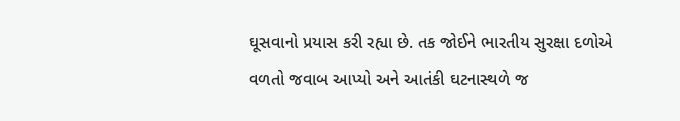ઘૂસવાનો પ્રયાસ કરી રહ્યા છે. તક જોઈને ભારતીય સુરક્ષા દળોએ વળતો જવાબ આપ્યો અને આતંકી ઘટનાસ્થળે જ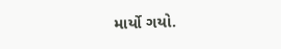માર્યો ગયો.